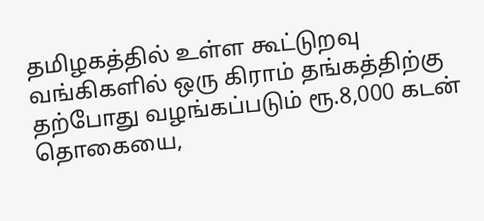தமிழகத்தில் உள்ள கூட்டுறவு வங்கிகளில் ஒரு கிராம் தங்கத்திற்கு தற்போது வழங்கப்படும் ரூ.8,000 கடன் தொகையை,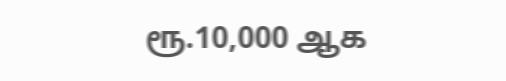ரூ.10,000 ஆக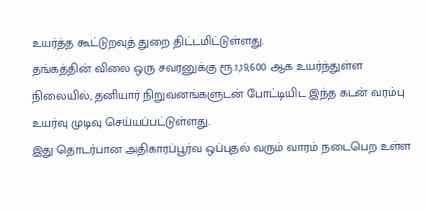உயர்த்த கூட்டுறவுத் துறை திட்டமிட்டுள்ளது.
தங்கத்தின் விலை ஒரு சவரனுக்கு ரூ.1,19,600 ஆக உயர்ந்துள்ள நிலையில், தனியார் நிறுவனங்களுடன் போட்டியிட இந்த கடன் வரம்பு உயர்வு முடிவு செய்யப்பட்டுள்ளது.
இது தொடர்பான அதிகாரப்பூர்வ ஒப்புதல் வரும் வாரம் நடைபெற உள்ள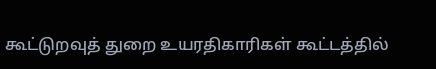கூட்டுறவுத் துறை உயரதிகாரிகள் கூட்டத்தில்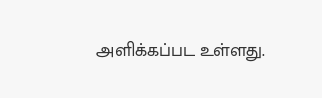அளிக்கப்பட உள்ளது.